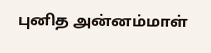புனித அன்னம்மாள்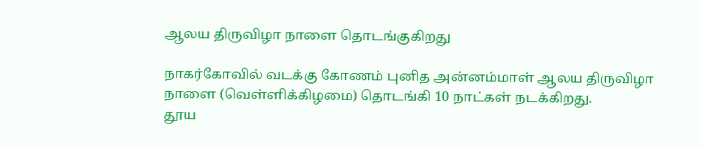ஆலய திருவிழா நாளை தொடங்குகிறது

நாகர்கோவில் வடக்கு கோணம் புனித அன்னம்மாள் ஆலய திருவிழா நாளை (வெள்ளிக்கிழமை) தொடங்கி 10 நாட்கள் நடக்கிறது.
தூய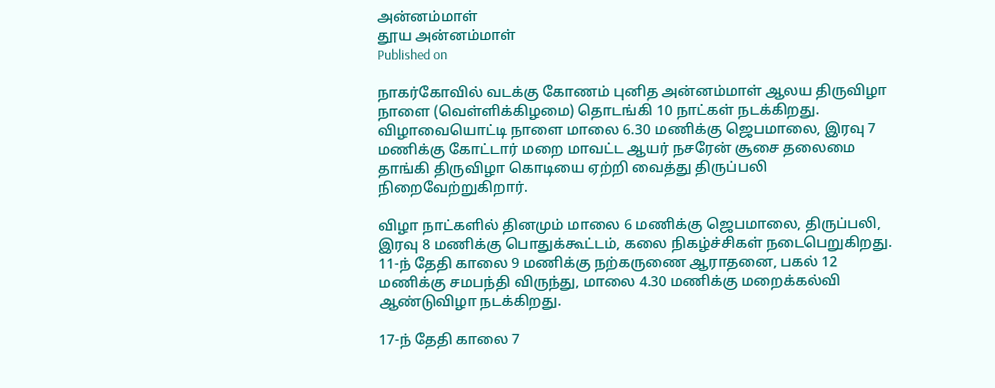அன்னம்மாள்
தூய அன்னம்மாள்
Published on

நாகர்கோவில் வடக்கு கோணம் புனித அன்னம்மாள் ஆலய திருவிழா நாளை (வெள்ளிக்கிழமை) தொடங்கி 10 நாட்கள் நடக்கிறது. விழாவையொட்டி நாளை மாலை 6.30 மணிக்கு ஜெபமாலை, இரவு 7 மணிக்கு கோட்டார் மறை மாவட்ட ஆயர் நசரேன் சூசை தலைமை தாங்கி திருவிழா கொடியை ஏற்றி வைத்து திருப்பலி நிறைவேற்றுகிறார்.

விழா நாட்களில் தினமும் மாலை 6 மணிக்கு ஜெபமாலை, திருப்பலி, இரவு 8 மணிக்கு பொதுக்கூட்டம், கலை நிகழ்ச்சிகள் நடைபெறுகிறது. 11-ந் தேதி காலை 9 மணிக்கு நற்கருணை ஆராதனை, பகல் 12 மணிக்கு சமபந்தி விருந்து, மாலை 4.30 மணிக்கு மறைக்கல்வி ஆண்டுவிழா நடக்கிறது.

17-ந் தேதி காலை 7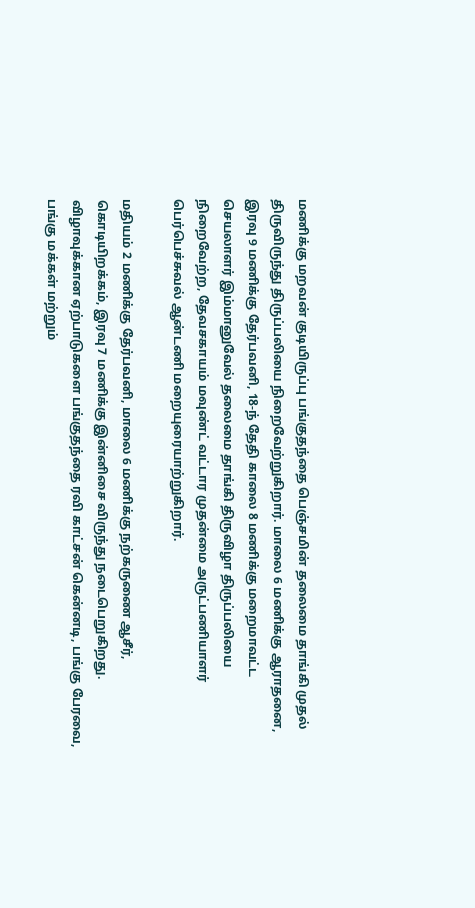மணிக்கு மறவன் குடியிருப்பு பங்குதந்தை பெஞ்சமின் தலைமை தாங்கி முதல் திருவிருந்து திருப்பலியை நிறைவேற்றுகிறார். மாலை 6 மணிக்கு ஆராதனை, இரவு 9 மணிக்கு தேர்பவனி, 18-ந் தேதி காலை 8 மணிக்கு மறைமாவட்ட செயலாளர் இம்மானுவேல் தலைமை தாங்கி திருவிழா திருப்பலியை நிறைவேற்ற, தேவசகாயம் மவுண்ட் வட்டார முதன்மை அருட்பணியாளர் பெர்பெச்சுவல் ஆன்டணி மறையுரையாற்றுகிறார்.

மதியம் 2 மணிக்கு தேர்பவனி, மாலை 6 மணிக்கு நற்கருணை ஆசீர், கொடியிறக்கம், இரவு 7 மணிக்கு இன்னிசை விருந்து நடைபெறுகிறது. விழாவுக்கான ஏற்பாடுகளை பங்குதந்தை ரவி காட்சன் கென்னடி, பங்கு பேரவை, பங்கு மக்கள் மற்றும்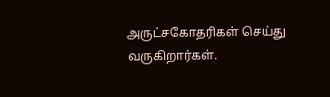அருட்சகோதரிகள் செய்து வருகிறார்கள்.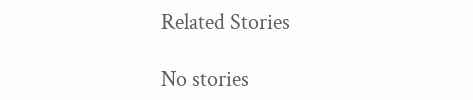Related Stories

No stories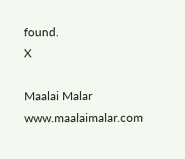found.
X

Maalai Malar
www.maalaimalar.com